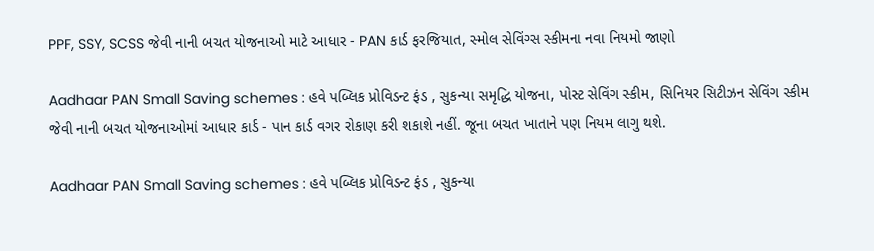PPF, SSY, SCSS જેવી નાની બચત યોજનાઓ માટે આધાર - PAN કાર્ડ ફરજિયાત, સ્મોલ સેવિંગ્સ સ્કીમના નવા નિયમો જાણો

Aadhaar PAN Small Saving schemes : હવે પબ્લિક પ્રોવિડન્ટ ફંડ , સુકન્યા સમૃદ્ધિ યોજના, પોસ્ટ સેવિંગ સ્કીમ, સિનિયર સિટીઝન સેવિંગ સ્કીમ જેવી નાની બચત યોજનાઓમાં આધાર કાર્ડ - પાન કાર્ડ વગર રોકાણ કરી શકાશે નહીં. જૂના બચત ખાતાને પણ નિયમ લાગુ થશે.

Aadhaar PAN Small Saving schemes : હવે પબ્લિક પ્રોવિડન્ટ ફંડ , સુકન્યા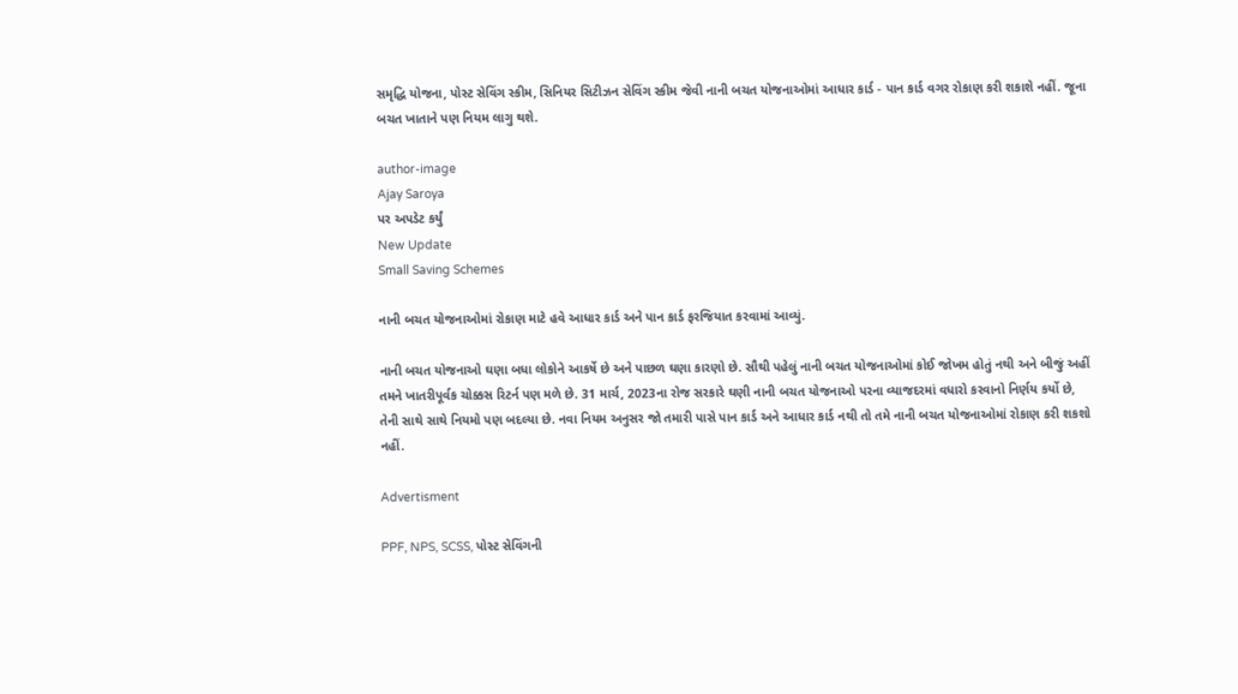સમૃદ્ધિ યોજના, પોસ્ટ સેવિંગ સ્કીમ, સિનિયર સિટીઝન સેવિંગ સ્કીમ જેવી નાની બચત યોજનાઓમાં આધાર કાર્ડ - પાન કાર્ડ વગર રોકાણ કરી શકાશે નહીં. જૂના બચત ખાતાને પણ નિયમ લાગુ થશે.

author-image
Ajay Saroya
પર અપડેટ કર્યું
New Update
Small Saving Schemes

નાની બચત યોજનાઓમાં રોકાણ માટે હવે આધાર કાર્ડ અને પાન કાર્ડ ફરજિયાત કરવામાં આવ્યું.

નાની બચત યોજનાઓ ઘણા બધા લોકોને આકર્ષે છે અને પાછળ ઘણા કારણો છે. સૌથી પહેલું નાની બચત યોજનાઓમાં કોઈ જોખમ હોતું નથી અને બીજું અહીં તમને ખાતરીપૂર્વક ચોક્કસ રિટર્ન પણ મળે છે. 31 માર્ચ, 2023ના રોજ સરકારે ઘણી નાની બચત યોજનાઓ પરના વ્યાજદરમાં વધારો કરવાનો નિર્ણય કર્યો છે, તેની સાથે સાથે નિયમો પણ બદલ્યા છે. નવા નિયમ અનુસર જો તમારી પાસે પાન કાર્ડ અને આધાર કાર્ડ નથી તો તમે નાની બચત યોજનાઓમાં રોકાણ કરી શકશો નહીં.

Advertisment

PPF, NPS, SCSS, પોસ્ટ સેવિંગની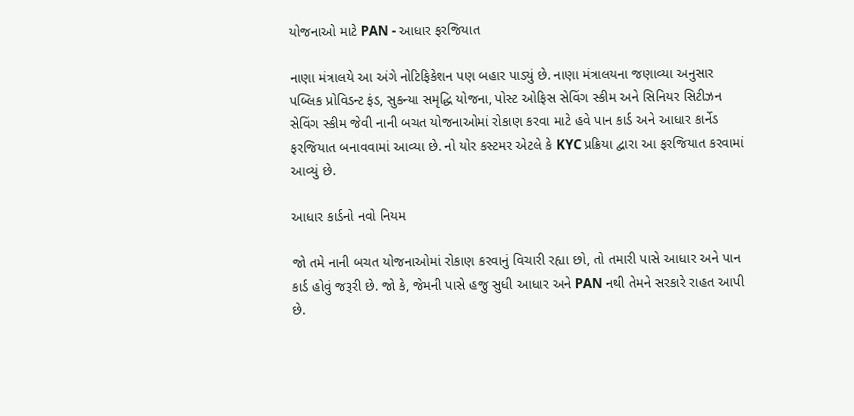યોજનાઓ માટે PAN - આધાર ફરજિયાત

નાણા મંત્રાલયે આ અંગે નોટિફિકેશન પણ બહાર પાડ્યું છે. નાણા મંત્રાલયના જણાવ્યા અનુસાર પબ્લિક પ્રોવિડન્ટ ફંડ, સુકન્યા સમૃદ્ધિ યોજના, પોસ્ટ ઓફિસ સેવિંગ સ્કીમ અને સિનિયર સિટીઝન સેવિંગ સ્કીમ જેવી નાની બચત યોજનાઓમાં રોકાણ કરવા માટે હવે પાન કાર્ડ અને આધાર કાર્નેડ ફરજિયાત બનાવવામાં આવ્યા છે. નો યોર કસ્ટમર એટલે કે KYC પ્રક્રિયા દ્વારા આ ફરજિયાત કરવામાં આવ્યું છે.

આધાર કાર્ડનો નવો નિયમ

જો તમે નાની બચત યોજનાઓમાં રોકાણ કરવાનું વિચારી રહ્યા છો, તો તમારી પાસે આધાર અને પાન કાર્ડ હોવું જરૂરી છે. જો કે, જેમની પાસે હજુ સુધી આધાર અને PAN નથી તેમને સરકારે રાહત આપી છે.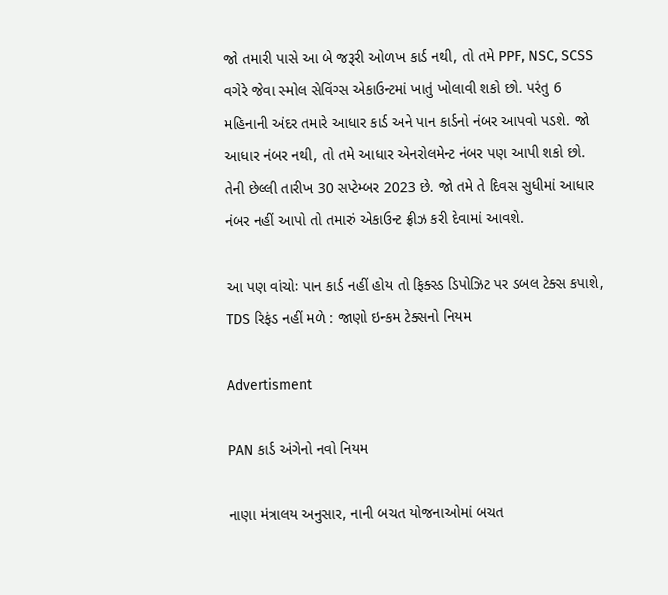જો તમારી પાસે આ બે જરૂરી ઓળખ કાર્ડ નથી, તો તમે PPF, NSC, SCSS વગેરે જેવા સ્મોલ સેવિંગ્સ એકાઉન્ટમાં ખાતું ખોલાવી શકો છો. પરંતુ 6 મહિનાની અંદર તમારે આધાર કાર્ડ અને પાન કાર્ડનો નંબર આપવો પડશે. જો આધાર નંબર નથી, તો તમે આધાર એનરોલમેન્ટ નંબર પણ આપી શકો છો. તેની છેલ્લી તારીખ 30 સપ્ટેમ્બર 2023 છે. જો તમે તે દિવસ સુધીમાં આધાર નંબર નહીં આપો તો તમારું એકાઉન્ટ ફ્રીઝ કરી દેવામાં આવશે.

આ પણ વાંચોઃ પાન કાર્ડ નહીં હોય તો ફિક્સ્ડ ડિપોઝિટ પર ડબલ ટેક્સ કપાશે, TDS રિફંડ નહીં મળે : જાણો ઇન્કમ ટેક્સનો નિયમ

Advertisment

PAN કાર્ડ અંગેનો નવો નિયમ

નાણા મંત્રાલય અનુસાર, નાની બચત યોજનાઓમાં બચત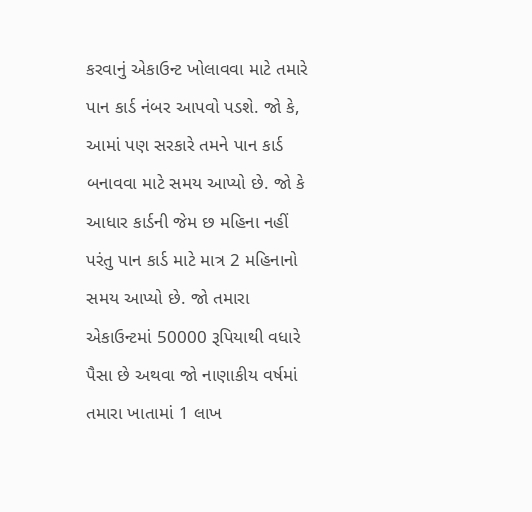કરવાનું એકાઉન્ટ ખોલાવવા માટે તમારે પાન કાર્ડ નંબર આપવો પડશે. જો કે, આમાં પણ સરકારે તમને પાન કાર્ડ બનાવવા માટે સમય આપ્યો છે. જો કે આધાર કાર્ડની જેમ છ મહિના નહીં પરંતુ પાન કાર્ડ માટે માત્ર 2 મહિનાનો સમય આપ્યો છે. જો તમારા એકાઉન્ટમાં 50000 રૂપિયાથી વધારે પૈસા છે અથવા જો નાણાકીય વર્ષમાં તમારા ખાતામાં 1 લાખ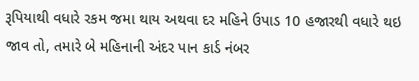રૂપિયાથી વધારે રકમ જમા થાય અથવા દર મહિને ઉપાડ 10 હજારથી વધારે થઇ જાવ તો, તમારે બે મહિનાની અંદર પાન કાર્ડ નંબર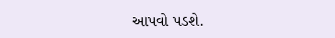આપવો પડશે.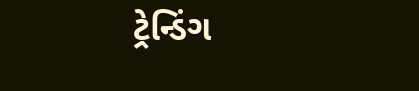ટ્રેન્ડિંગ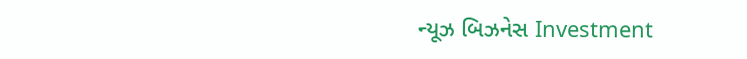ન્યૂઝ બિઝનેસ Investment